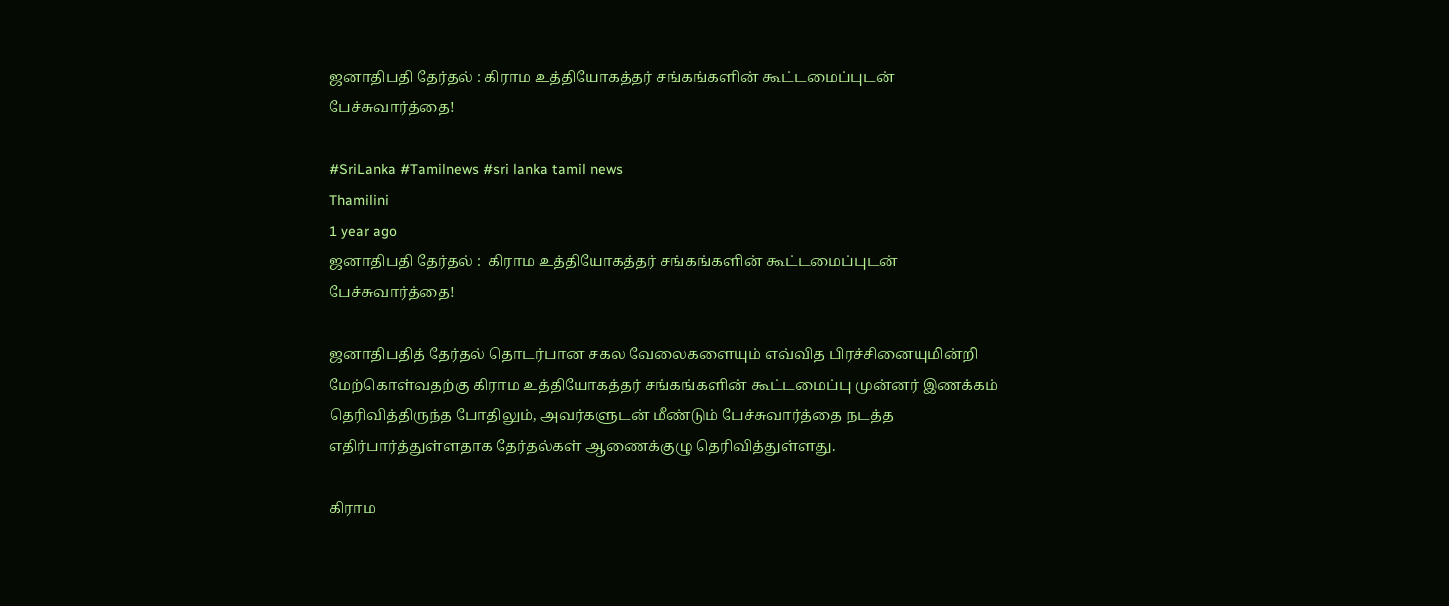ஜனாதிபதி தேர்தல் : கிராம உத்தியோகத்தர் சங்கங்களின் கூட்டமைப்புடன் பேச்சுவார்த்தை!

#SriLanka #Tamilnews #sri lanka tamil news
Thamilini
1 year ago
ஜனாதிபதி தேர்தல் :  கிராம உத்தியோகத்தர் சங்கங்களின் கூட்டமைப்புடன் பேச்சுவார்த்தை!

ஜனாதிபதித் தேர்தல் தொடர்பான சகல வேலைகளையும் எவ்வித பிரச்சினையுமின்றி மேற்கொள்வதற்கு கிராம உத்தியோகத்தர் சங்கங்களின் கூட்டமைப்பு முன்னர் இணக்கம் தெரிவித்திருந்த போதிலும், அவர்களுடன் மீண்டும் பேச்சுவார்த்தை நடத்த எதிர்பார்த்துள்ளதாக தேர்தல்கள் ஆணைக்குழு தெரிவித்துள்ளது.

கிராம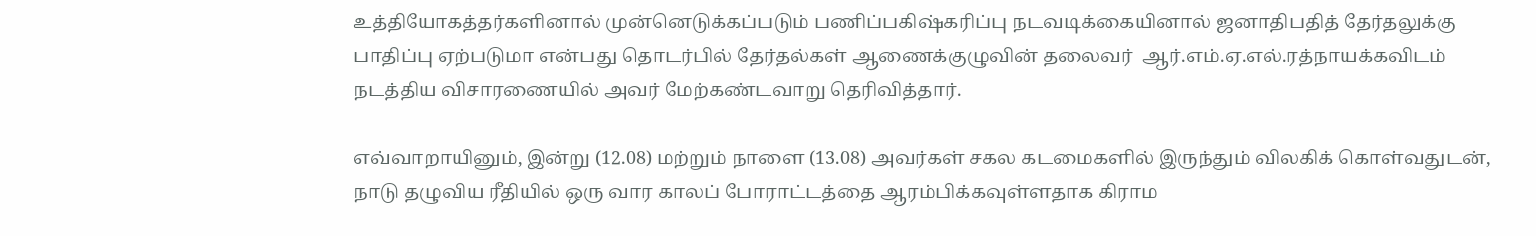உத்தியோகத்தர்களினால் முன்னெடுக்கப்படும் பணிப்பகிஷ்கரிப்பு நடவடிக்கையினால் ஜனாதிபதித் தேர்தலுக்கு பாதிப்பு ஏற்படுமா என்பது தொடர்பில் தேர்தல்கள் ஆணைக்குழுவின் தலைவர்  ஆர்.எம்.ஏ.எல்.ரத்நாயக்கவிடம் நடத்திய விசாரணையில் அவர் மேற்கண்டவாறு தெரிவித்தார்.

எவ்வாறாயினும், இன்று (12.08) மற்றும் நாளை (13.08) அவர்கள் சகல கடமைகளில் இருந்தும் விலகிக் கொள்வதுடன், நாடு தழுவிய ரீதியில் ஒரு வார காலப் போராட்டத்தை ஆரம்பிக்கவுள்ளதாக கிராம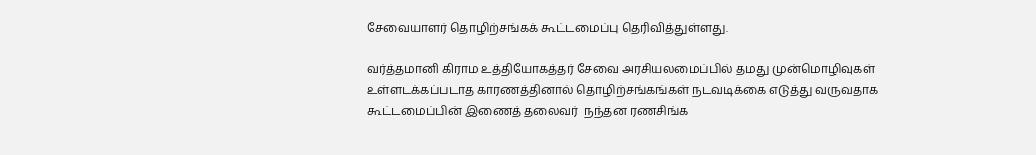சேவையாளர் தொழிற்சங்கக் கூட்டமைப்பு தெரிவித்துள்ளது.

வர்த்தமானி கிராம உத்தியோகத்தர் சேவை அரசியலமைப்பில் தமது முன்மொழிவுகள் உள்ளடக்கப்படாத காரணத்தினால் தொழிற்சங்கங்கள் நடவடிக்கை எடுத்து வருவதாக கூட்டமைப்பின் இணைத் தலைவர்  நந்தன ரணசிங்க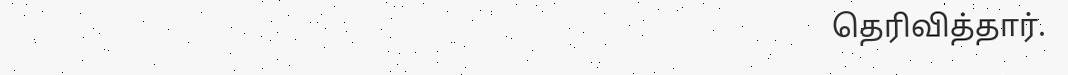தெரிவித்தார்.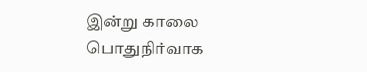இன்று காலை பொதுநிர்வாக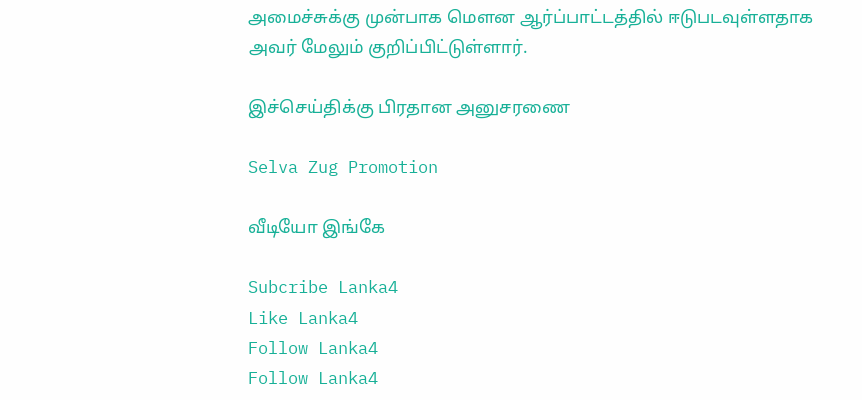அமைச்சுக்கு முன்பாக மௌன ஆர்ப்பாட்டத்தில் ஈடுபடவுள்ளதாக அவர் மேலும் குறிப்பிட்டுள்ளார்.

இச்செய்திக்கு பிரதான அனுசரணை

Selva Zug Promotion

வீடியோ இங்கே

Subcribe Lanka4
Like Lanka4
Follow Lanka4
Follow Lanka4